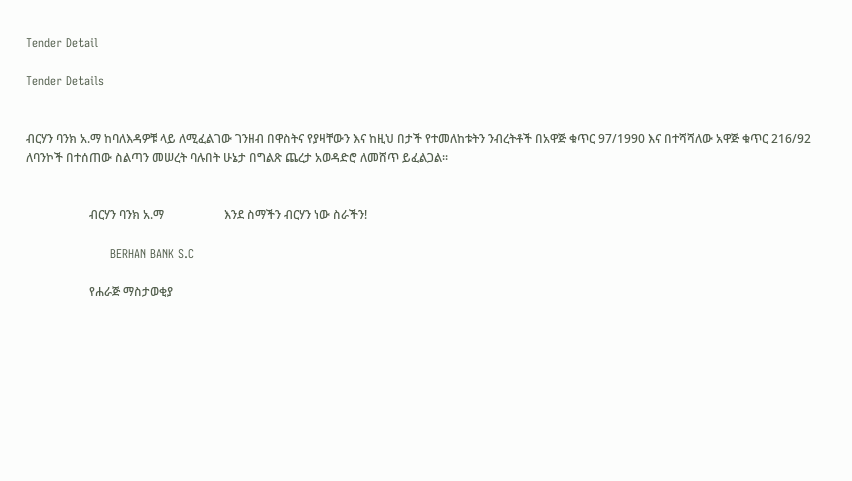Tender Detail

Tender Details


ብርሃን ባንክ አ.ማ ከባለእዳዎቹ ላይ ለሚፈልገው ገንዘብ በዋስትና የያዛቸውን እና ከዚህ በታች የተመለከቱትን ንብረትቶች በአዋጅ ቁጥር 97/1990 እና በተሻሻለው አዋጅ ቁጥር 216/92 ለባንኮች በተሰጠው ስልጣን መሠረት ባሉበት ሁኔታ በግልጽ ጨረታ አወዳድሮ ለመሸጥ ይፈልጋል፡፡


                     ብርሃን ባንክ አ.ማ                    እንደ ስማችን ብርሃን ነው ስራችን!

                     BERHAN BANK S.C

                     የሐራጅ ማስታወቂያ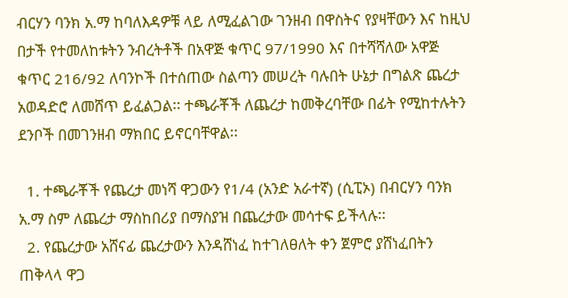ብርሃን ባንክ አ.ማ ከባለእዳዎቹ ላይ ለሚፈልገው ገንዘብ በዋስትና የያዛቸውን እና ከዚህ በታች የተመለከቱትን ንብረትቶች በአዋጅ ቁጥር 97/1990 እና በተሻሻለው አዋጅ ቁጥር 216/92 ለባንኮች በተሰጠው ስልጣን መሠረት ባሉበት ሁኔታ በግልጽ ጨረታ አወዳድሮ ለመሸጥ ይፈልጋል፡፡ ተጫራቾች ለጨረታ ከመቅረባቸው በፊት የሚከተሉትን ደንቦች በመገንዘብ ማክበር ይኖርባቸዋል፡፡

  1. ተጫራቾች የጨረታ መነሻ ዋጋውን የ1/4 (አንድ አራተኛ) (ሲፒኦ) በብርሃን ባንክ አ.ማ ስም ለጨረታ ማስከበሪያ በማስያዝ በጨረታው መሳተፍ ይችላሉ፡፡
  2. የጨረታው አሸናፊ ጨረታውን እንዳሸነፈ ከተገለፀለት ቀን ጀምሮ ያሸነፈበትን ጠቅላላ ዋጋ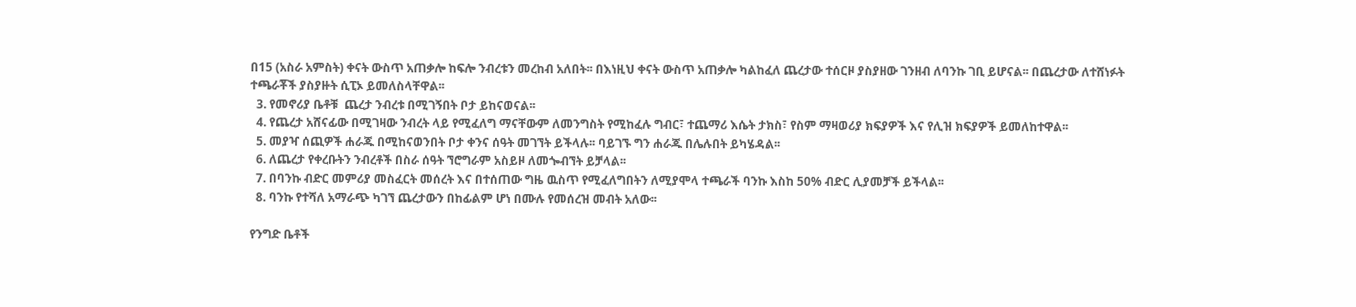በ15 (አስራ አምስት) ቀናት ውስጥ አጠቃሎ ከፍሎ ንብረቱን መረከብ አለበት፡፡ በእነዚህ ቀናት ውስጥ አጠቃሎ ካልከፈለ ጨረታው ተሰርዞ ያስያዘው ገንዘብ ለባንኩ ገቢ ይሆናል፡፡ በጨረታው ለተሸነፉት ተጫራቾች ያስያዙት ሲፒኦ ይመለስላቸዋል፡፡
  3. የመኖሪያ ቤቶቹ  ጨረታ ንብረቱ በሚገኝበት ቦታ ይከናወናል፡፡
  4. የጨረታ አሸናፊው በሚገዛው ንብረት ላይ የሚፈለግ ማናቸውም ለመንግስት የሚከፈሉ ግብር፣ ተጨማሪ እሴት ታክስ፣ የስም ማዛወሪያ ክፍያዎች እና የሊዝ ክፍያዎች ይመለከተዋል፡፡
  5. መያዣ ሰጪዎች ሐራጁ በሚከናወንበት ቦታ ቀንና ሰዓት መገኘት ይችላሉ፡፡ ባይገኙ ግን ሐራጁ በሌሉበት ይካሄዳል፡፡
  6. ለጨረታ የቀረቡትን ንብረቶች በስራ ሰዓት ኘሮግራም አስይዞ ለመጐብኘት ይቻላል፡፡
  7. በባንኩ ብድር መምሪያ መስፈርት መሰረት እና በተሰጠው ግዜ ዉስጥ የሚፈለግበትን ለሚያሞላ ተጫራች ባንኩ እስከ 50% ብድር ሊያመቻች ይችላል፡፡
  8. ባንኩ የተሻለ አማራጭ ካገኘ ጨረታውን በከፊልም ሆነ በሙሉ የመሰረዝ መብት አለው፡፡

የንግድ ቤቶች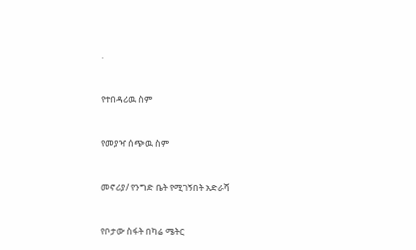.



የተበዳሪዉ ስም



የመያዣ ሰጭዉ ስም



መኖሪያ/ የንግድ ቤት የሚገኝበት አድራሻ



የቦታው ስፋት በካሬ ሜትር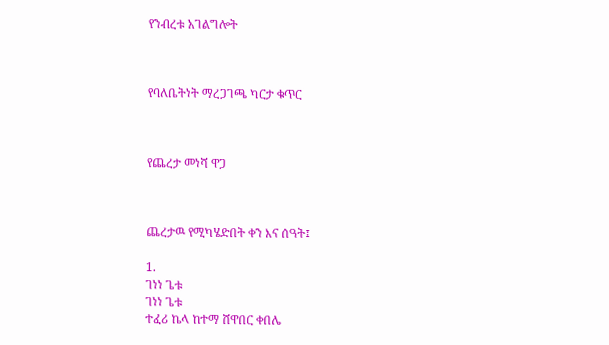የንብረቱ አገልግሎት



የባለቤትነት ማረጋገጫ ካርታ ቁጥር



የጨረታ መነሻ ዋጋ



ጨረታዉ የሚካሄድበት ቀን እና ሰዓት፤

1.
ገነነ ጌቱ
ገነነ ጌቱ
ተፈሪ ኬላ ከተማ ሸዋበር ቀበሌ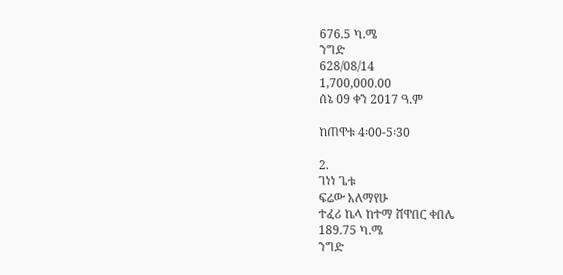676.5 ካ.ሜ
ንግድ
628/08/14
1,700,000.00
ሰኔ 09 ቀን 2017 ዓ.ም

ከጠዋቱ 4፡00-5፡30

2.
ገነነ ጌቱ
ፍሬው አለማየሁ
ተፈሪ ኬላ ከተማ ሸዋበር ቀበሌ
189.75 ካ.ሜ
ንግድ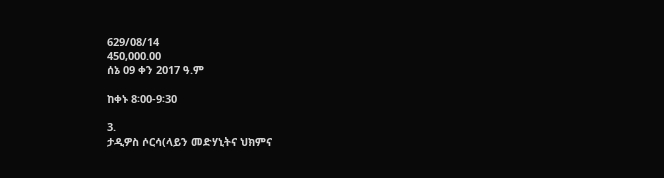629/08/14
450,000.00
ሰኔ 09 ቀን 2017 ዓ.ም

ከቀኑ 8፡00-9፡30

3.
ታዲዎስ ሶርሳ(ላይን መድሃኒትና ህክምና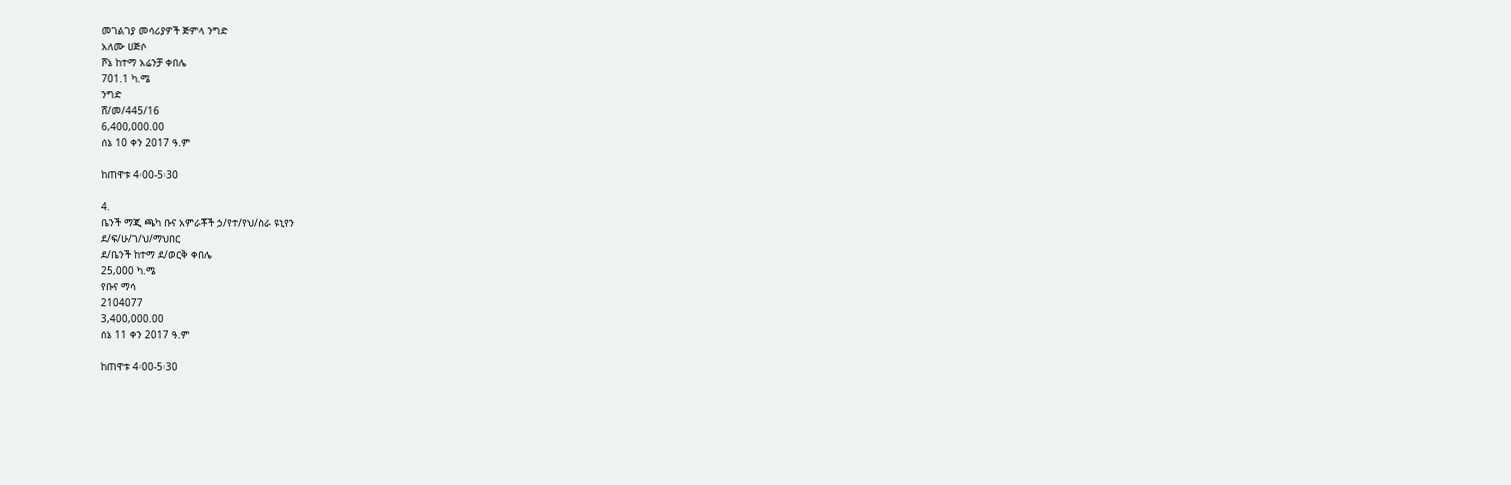መገልገያ መሳሪያዎች ጅምላ ንግድ
አለሙ ሀጅሶ
ሾኔ ከተማ አሬንቻ ቀበሌ
701.1 ካ.ሜ
ንግድ
ሸ/መ/445/16
6,400,000.00
ሰኔ 10 ቀን 2017 ዓ.ም

ከጠዋቱ 4፡00-5፡30

4.
ቤንች ማጂ ጫካ ቡና አምራቾች ኃ/የተ/የህ/ስራ ዩኒየን
ደ/ፍ/ሁ/ገ/ህ/ማህበር
ደ/ቤንች ከተማ ደ/ወርቅ ቀበሌ
25,000 ካ.ሜ
የቡና ማሳ
2104077
3,400,000.00
ሰኔ 11 ቀን 2017 ዓ.ም

ከጠዋቱ 4፡00-5፡30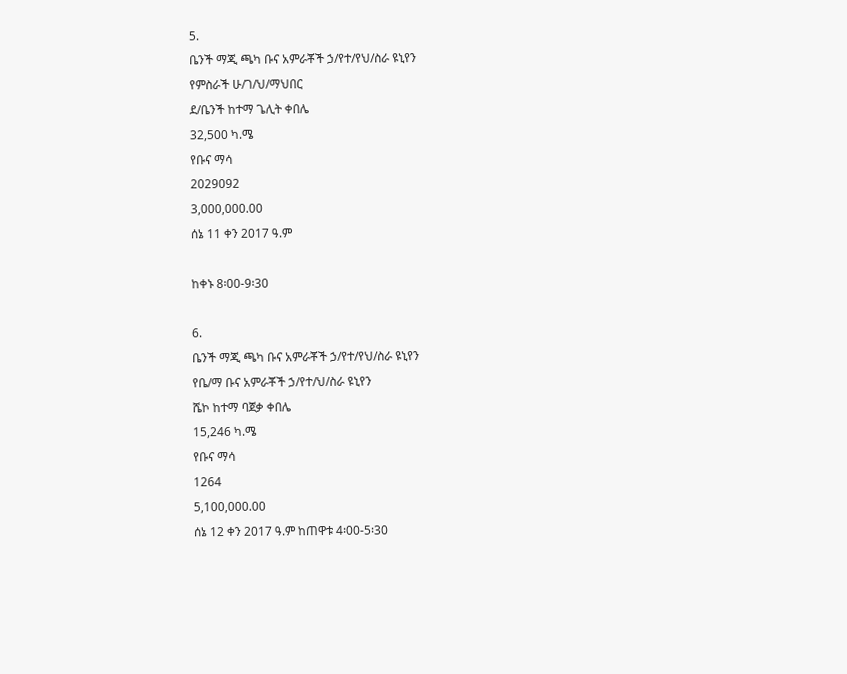5.
ቤንች ማጂ ጫካ ቡና አምራቾች ኃ/የተ/የህ/ስራ ዩኒየን
የምስራች ሁ/ገ/ህ/ማህበር
ደ/ቤንች ከተማ ጌሊት ቀበሌ
32,500 ካ.ሜ
የቡና ማሳ
2029092
3,000,000.00
ሰኔ 11 ቀን 2017 ዓ.ም

ከቀኑ 8፡00-9፡30

6.
ቤንች ማጂ ጫካ ቡና አምራቾች ኃ/የተ/የህ/ስራ ዩኒየን
የቤ/ማ ቡና አምራቾች ኃ/የተ/ህ/ስራ ዩኒየን
ሼኮ ከተማ ባጀቃ ቀበሌ
15,246 ካ.ሜ
የቡና ማሳ
1264
5,100,000.00
ሰኔ 12 ቀን 2017 ዓ.ም ከጠዋቱ 4፡00-5፡30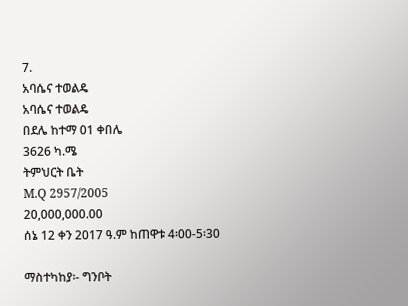7.
አባሴና ተወልዴ
አባሴና ተወልዴ
በደሌ ከተማ 01 ቀበሌ
3626 ካ.ሜ
ትምህርት ቤት
M.Q 2957/2005
20,000,000.00
ሰኔ 12 ቀን 2017 ዓ.ም ከጠዋቱ 4፡00-5፡30

ማስተካከያ፡- ግንቦት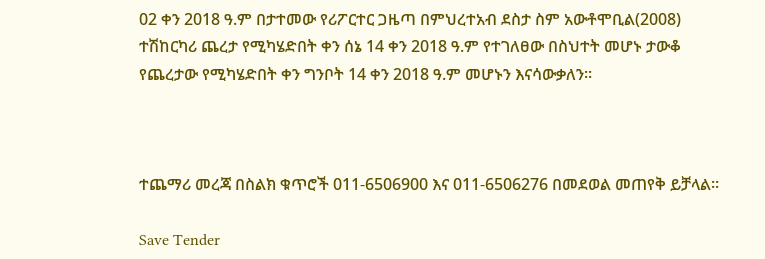02 ቀን 2018 ዓ.ም በታተመው የሪፖርተር ጋዜጣ በምህረተአብ ደስታ ስም አውቶሞቢል(2008) ተሽከርካሪ ጨረታ የሚካሄድበት ቀን ሰኔ 14 ቀን 2018 ዓ.ም የተገለፀው በስህተት መሆኑ ታውቆ የጨረታው የሚካሄድበት ቀን ግንቦት 14 ቀን 2018 ዓ.ም መሆኑን እናሳውቃለን፡፡



ተጨማሪ መረጃ በስልክ ቁጥሮች 011-6506900 እና 011-6506276 በመደወል መጠየቅ ይቻላል፡፡

Save Tender